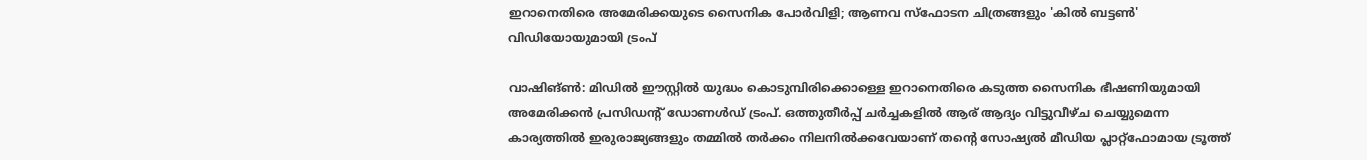ഇറാനെതിരെ അമേരിക്കയുടെ സൈനിക പോർവിളി; ആണവ സ്ഫോടന ചിത്രങ്ങളും 'കിൽ ബട്ടൺ' വിഡിയോയുമായി ട്രംപ്

വാഷിങ്ൺ: മിഡിൽ ഈസ്റ്റിൽ യുദ്ധം കൊടുമ്പിരിക്കൊള്ളെ ഇറാനെതിരെ കടുത്ത സൈനിക ഭീഷണിയുമായി അമേരിക്കൻ പ്രസിഡന്റ് ഡോണൾഡ് ട്രംപ്. ഒത്തുതീർപ്പ് ചർച്ചകളിൽ ആര് ആദ്യം വിട്ടുവീഴ്ച ചെയ്യുമെന്ന കാര്യത്തിൽ ഇരുരാജ്യങ്ങളും തമ്മിൽ തർക്കം നിലനിൽക്കവേയാണ് തന്റെ സോഷ്യൽ മീഡിയ പ്ലാറ്റ്‌ഫോമായ ട്രൂത്ത്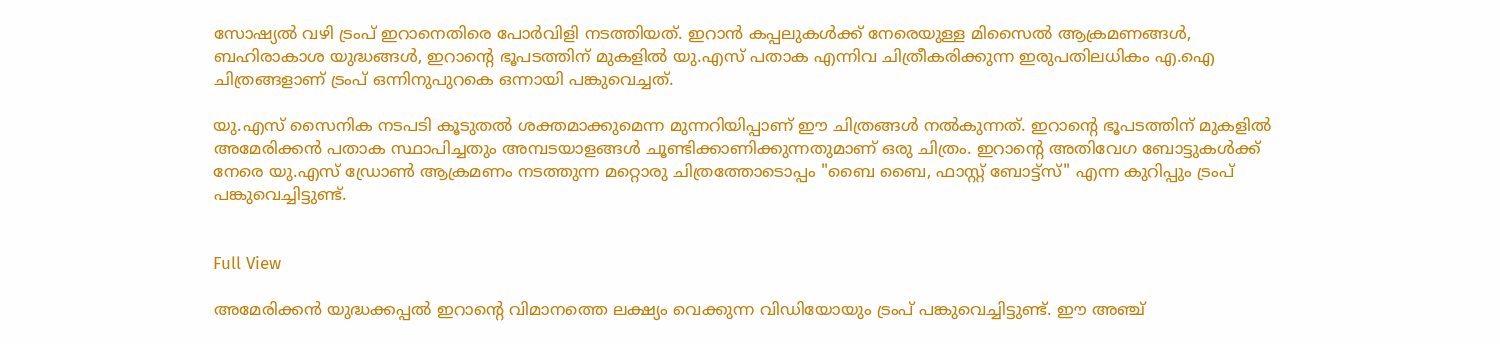സോഷ്യൽ വഴി ട്രംപ് ഇറാനെതിരെ പോർവിളി നടത്തിയത്. ഇറാൻ കപ്പലുകൾക്ക് നേരെയുള്ള മിസൈൽ ആക്രമണങ്ങൾ, ബഹിരാകാശ യുദ്ധങ്ങൾ, ഇറാന്റെ ഭൂപടത്തിന് മുകളിൽ യു.എസ് പതാക എന്നിവ ചിത്രീകരിക്കുന്ന ഇരുപതിലധികം എ.ഐ ചിത്രങ്ങളാണ് ട്രംപ് ഒന്നിനുപുറകെ ഒന്നായി പങ്കുവെച്ചത്.

യു.എസ് സൈനിക നടപടി കൂടുതൽ ശക്തമാക്കുമെന്ന മുന്നറിയിപ്പാണ് ഈ ചിത്രങ്ങൾ നൽകുന്നത്. ഇറാന്റെ ഭൂപടത്തിന് മുകളിൽ അമേരിക്കൻ പതാക സ്ഥാപിച്ചതും അമ്പടയാളങ്ങൾ ചൂണ്ടിക്കാണിക്കുന്നതുമാണ് ഒരു ചിത്രം. ഇറാന്റെ അതിവേഗ ബോട്ടുകൾക്ക് നേരെ യു.എസ് ഡ്രോൺ ആക്രമണം നടത്തുന്ന മറ്റൊരു ചിത്രത്തോടൊപ്പം "ബൈ ബൈ, ഫാസ്റ്റ് ബോട്ട്സ്" എന്ന കുറിപ്പും ട്രംപ് പങ്കുവെച്ചിട്ടുണ്ട്.


Full View

അമേരിക്കൻ യുദ്ധക്കപ്പൽ ഇറാന്റെ വിമാനത്തെ ലക്ഷ്യം വെക്കുന്ന വിഡിയോയും ട്രംപ് പങ്കുവെച്ചിട്ടുണ്ട്. ഈ അഞ്ച്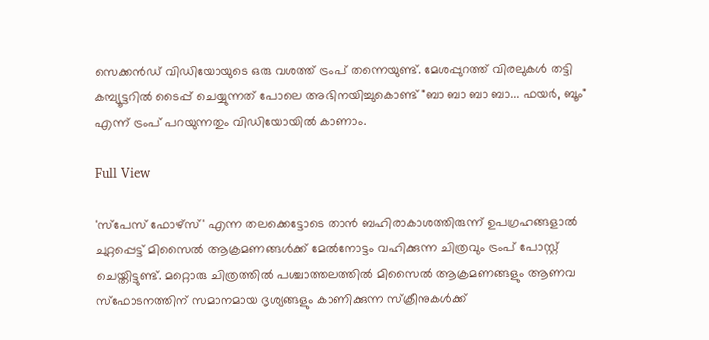സെക്കൻഡ് വിഡിയോയുടെ ഒരു വശത്ത് ട്രംപ് തന്നെയുണ്ട്. മേശപ്പുറത്ത് വിരലുകൾ തട്ടി കമ്പ്യൂട്ടറിൽ ടൈപ്പ് ചെയ്യുന്നത് പോലെ അഭിനയിച്ചുകൊണ്ട് "ബാ ബാ ബാ ബാ... ഫയർ, ബൂം" എന്ന് ട്രംപ് പറയുന്നതും വിഡിയോയിൽ കാണാം.

Full View

'സ്പേസ് ഫോഴ്സ്' എന്ന തലക്കെട്ടോടെ താൻ ബഹിരാകാശത്തിരുന്ന് ഉപഗ്രഹങ്ങളാൽ ചുറ്റപ്പെട്ട് മിസൈൽ ആക്രമണങ്ങൾക്ക് മേൽനോട്ടം വഹിക്കുന്ന ചിത്രവും ട്രംപ് പോസ്റ്റ് ചെയ്തിട്ടുണ്ട്. മറ്റൊരു ചിത്രത്തിൽ പശ്ചാത്തലത്തിൽ മിസൈൽ ആക്രമണങ്ങളും ആണവ സ്ഫോടനത്തിന് സമാനമായ ദൃശ്യങ്ങളും കാണിക്കുന്ന സ്ക്രീനുകൾക്ക്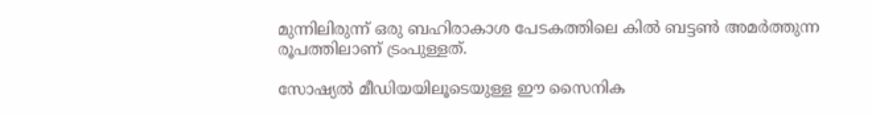മുന്നിലിരുന്ന് ഒരു ബഹിരാകാശ പേടകത്തിലെ കിൽ ബട്ടൺ അമർത്തുന്ന രൂപത്തിലാണ് ട്രംപുള്ളത്.

സോഷ്യൽ മീഡിയയിലൂടെയുള്ള ഈ സൈനിക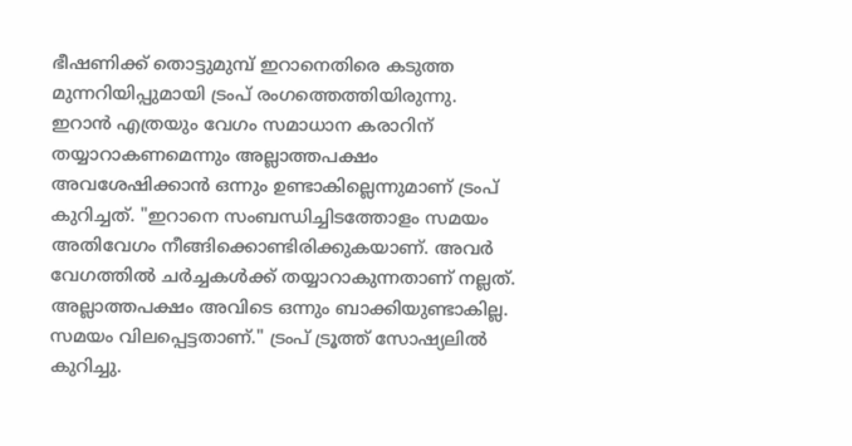ഭീഷണിക്ക് തൊട്ടുമുമ്പ് ഇറാനെതിരെ കടുത്ത മുന്നറിയിപ്പുമായി ട്രംപ് രംഗത്തെത്തിയിരുന്നു. ഇറാൻ എത്രയും വേഗം സമാധാന കരാറിന് തയ്യാറാകണമെന്നും അല്ലാത്തപക്ഷം അവശേഷിക്കാൻ ഒന്നും ഉണ്ടാകില്ലെന്നുമാണ് ട്രംപ് കുറിച്ചത്. "ഇറാനെ സംബന്ധിച്ചിടത്തോളം സമയം അതിവേഗം നീങ്ങിക്കൊണ്ടിരിക്കുകയാണ്. അവർ വേഗത്തിൽ ചർച്ചകൾക്ക് തയ്യാറാകുന്നതാണ് നല്ലത്. അല്ലാത്തപക്ഷം അവിടെ ഒന്നും ബാക്കിയുണ്ടാകില്ല. സമയം വിലപ്പെട്ടതാണ്." ട്രംപ് ട്രൂത്ത് സോഷ്യലിൽ കുറിച്ചു.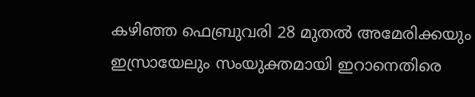കഴിഞ്ഞ ഫെബ്രുവരി 28 മുതൽ അമേരിക്കയും ഇസ്രായേലും സംയുക്തമായി ഇറാനെതിരെ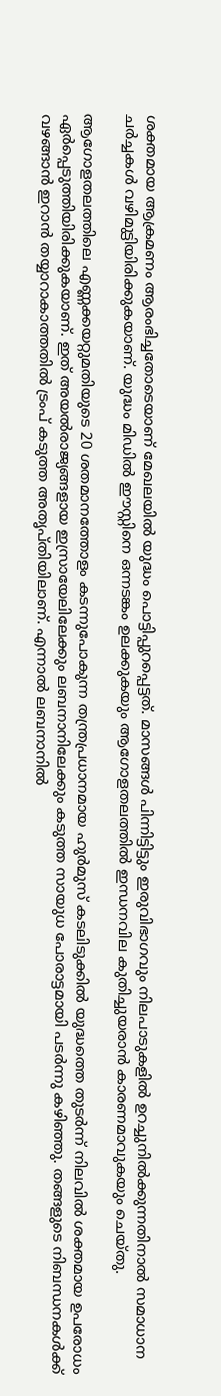ശക്തമായ ആക്രമണം ആരംഭിച്ചതോടെയാണ് മേഖലയിൽ യുദ്ധം പൊട്ടിപ്പുറപ്പെട്ടത്. മാസങ്ങൾ പിന്നിട്ടിട്ടും ഇരുവിഭാഗവും നിലപാടുകളിൽ ഉറച്ചുനിൽക്കുന്നതിനാൽ സമാധാന ചർച്ചകൾ വഴിമുട്ടിയിരിക്കുകയാണ്. യുദ്ധം മിഡിൽ ഈസ്റ്റിനെ ഒന്നടങ്കം ഉലക്കുകയും ആഗോളതലത്തിൽ ഇന്ധനവില കുതിച്ചുയരാൻ കാരണമാവുകയും ചെയ്തു.

ആഗോളതലത്തിലെ എണ്ണക്കയറ്റുമതിയുടെ 20 ശതമാനത്തോളം കടന്നുപോകുന്ന തന്ത്രപ്രധാനമായ ഹുർമുസ് കടലിടുക്കിൽ യുദ്ധത്തെ തുടർന്ന് നിലവിൽ ശക്തമായ ഉപരോധം ഏർപ്പെടുത്തിയിരിക്കുകയാണ്. ഇത് അയൽരാജ്യങ്ങളായ ഇസ്രായേലിലേക്കും ലബനാനിലേക്കും കടുത്ത സായുധ പോരാട്ടമായി പടർന്നു കഴിഞ്ഞു. തങ്ങളുടെ നിബന്ധനകൾക്ക് വഴങ്ങാൻ ഇറാൻ തയ്യാറാകാത്തതിൽ ട്രംപ് കടുത്ത അതൃപ്തിയിലാണ്. എന്നാൽ ലബനാനിൽ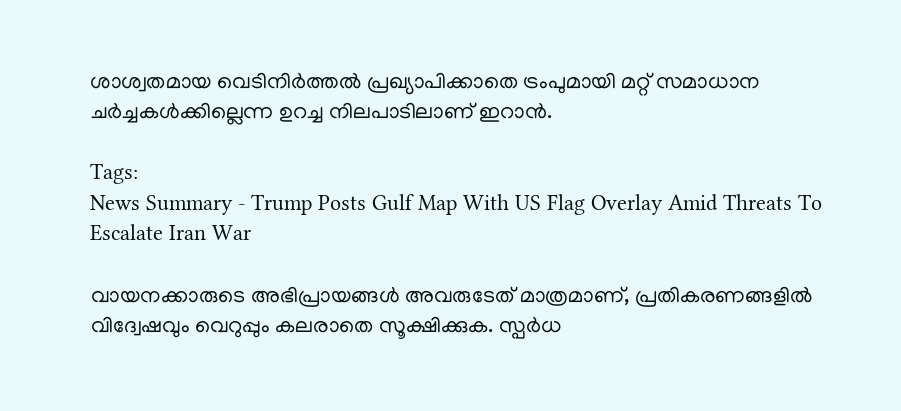ശാശ്വതമായ വെടിനിർത്തൽ പ്രഖ്യാപിക്കാതെ ട്രംപുമായി മറ്റ് സമാധാന ചർച്ചകൾക്കില്ലെന്ന ഉറച്ച നിലപാടിലാണ് ഇറാൻ.

Tags:
News Summary - Trump Posts Gulf Map With US Flag Overlay Amid Threats To Escalate Iran War

വായനക്കാരുടെ അഭിപ്രായങ്ങള്‍ അവരുടേത് മാത്രമാണ്, പ്രതികരണങ്ങളിൽ വിദ്വേഷവും വെറുപ്പും കലരാതെ സൂക്ഷിക്കുക. സ്പർധ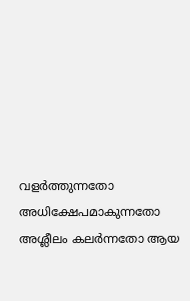വളർത്തുന്നതോ അധിക്ഷേപമാകുന്നതോ അശ്ലീലം കലർന്നതോ ആയ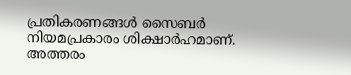പ്രതികരണങ്ങൾ സൈബർ നിയമപ്രകാരം ശിക്ഷാർഹമാണ്. അത്തരം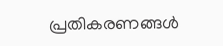പ്രതികരണങ്ങൾ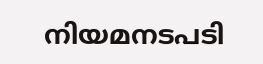നിയമനടപടി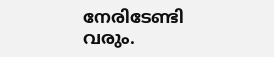നേരിടേണ്ടി വരും.